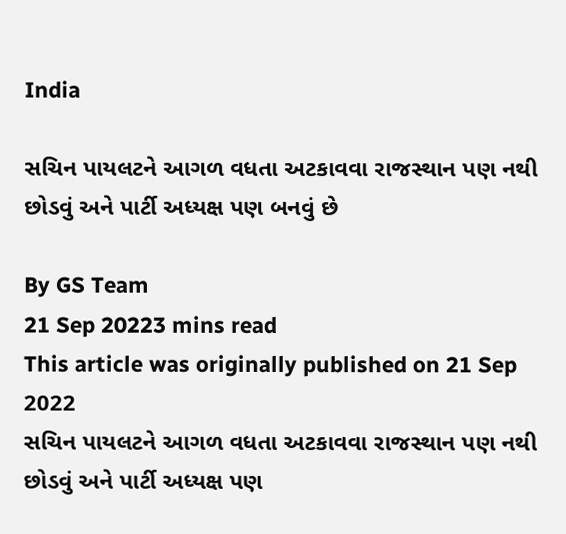India

સચિન પાયલટને આગળ વધતા અટકાવવા રાજસ્થાન પણ નથી છોડવું અને પાર્ટી અધ્યક્ષ પણ બનવું છે

By GS Team
21 Sep 20223 mins read
This article was originally published on 21 Sep 2022
સચિન પાયલટને આગળ વધતા અટકાવવા રાજસ્થાન પણ નથી છોડવું અને પાર્ટી અધ્યક્ષ પણ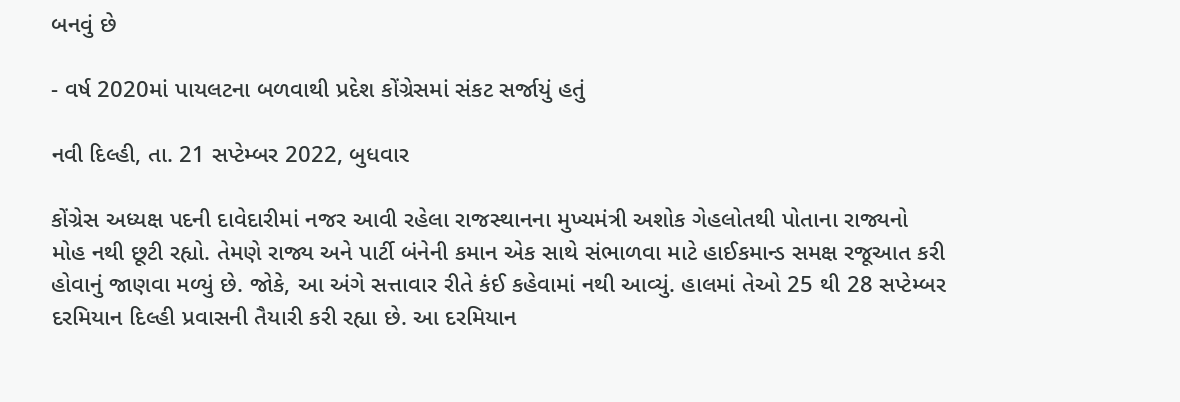બનવું છે

- વર્ષ 2020માં પાયલટના બળવાથી પ્રદેશ કોંગ્રેસમાં સંકટ સર્જાયું હતું

નવી દિલ્હી, તા. 21 સપ્ટેમ્બર 2022, બુધવાર

કોંગ્રેસ અધ્યક્ષ પદની દાવેદારીમાં નજર આવી રહેલા રાજસ્થાનના મુખ્યમંત્રી અશોક ગેહલોતથી પોતાના રાજ્યનો મોહ નથી છૂટી રહ્યો. તેમણે રાજ્ય અને પાર્ટી બંનેની કમાન એક સાથે સંભાળવા માટે હાઈકમાન્ડ સમક્ષ રજૂઆત કરી હોવાનું જાણવા મળ્યું છે. જોકે, આ અંગે સત્તાવાર રીતે કંઈ કહેવામાં નથી આવ્યું. હાલમાં તેઓ 25 થી 28 સપ્ટેમ્બર દરમિયાન દિલ્હી પ્રવાસની તૈયારી કરી રહ્યા છે. આ દરમિયાન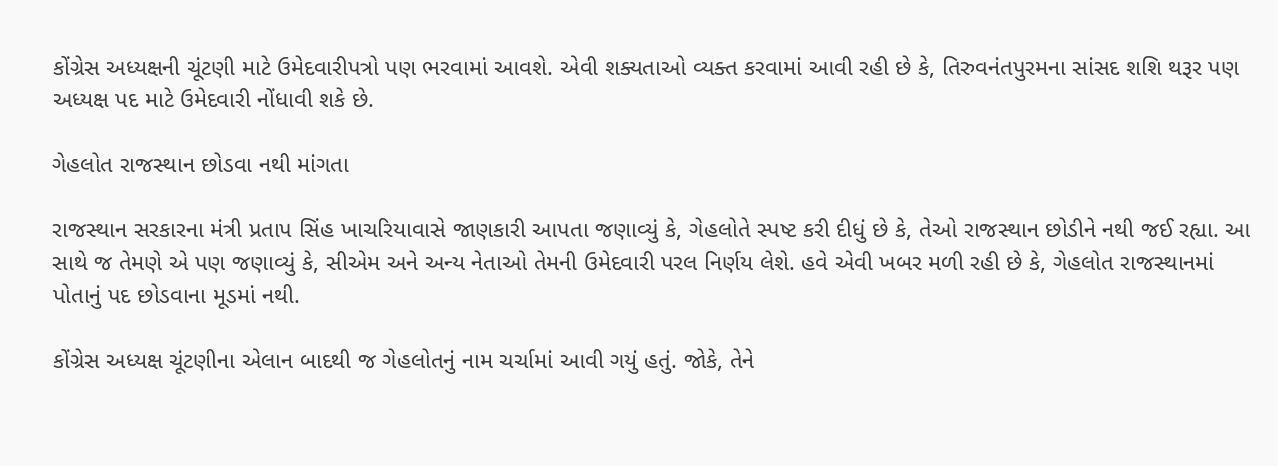કોંગ્રેસ અધ્યક્ષની ચૂંટણી માટે ઉમેદવારીપત્રો પણ ભરવામાં આવશે. એવી શક્યતાઓ વ્યક્ત કરવામાં આવી રહી છે કે, તિરુવનંતપુરમના સાંસદ શશિ થરૂર પણ અધ્યક્ષ પદ માટે ઉમેદવારી નોંધાવી શકે છે.

ગેહલોત રાજસ્થાન છોડવા નથી માંગતા

રાજસ્થાન સરકારના મંત્રી પ્રતાપ સિંહ ખાચરિયાવાસે જાણકારી આપતા જણાવ્યું કે, ગેહલોતે સ્પષ્ટ કરી દીધું છે કે, તેઓ રાજસ્થાન છોડીને નથી જઈ રહ્યા. આ સાથે જ તેમણે એ પણ જણાવ્યું કે, સીએમ અને અન્ય નેતાઓ તેમની ઉમેદવારી પરલ નિર્ણય લેશે. હવે એવી ખબર મળી રહી છે કે, ગેહલોત રાજસ્થાનમાં પોતાનું પદ છોડવાના મૂડમાં નથી.

કોંગ્રેસ અધ્યક્ષ ચૂંટણીના એલાન બાદથી જ ગેહલોતનું નામ ચર્ચામાં આવી ગયું હતું. જોકે, તેને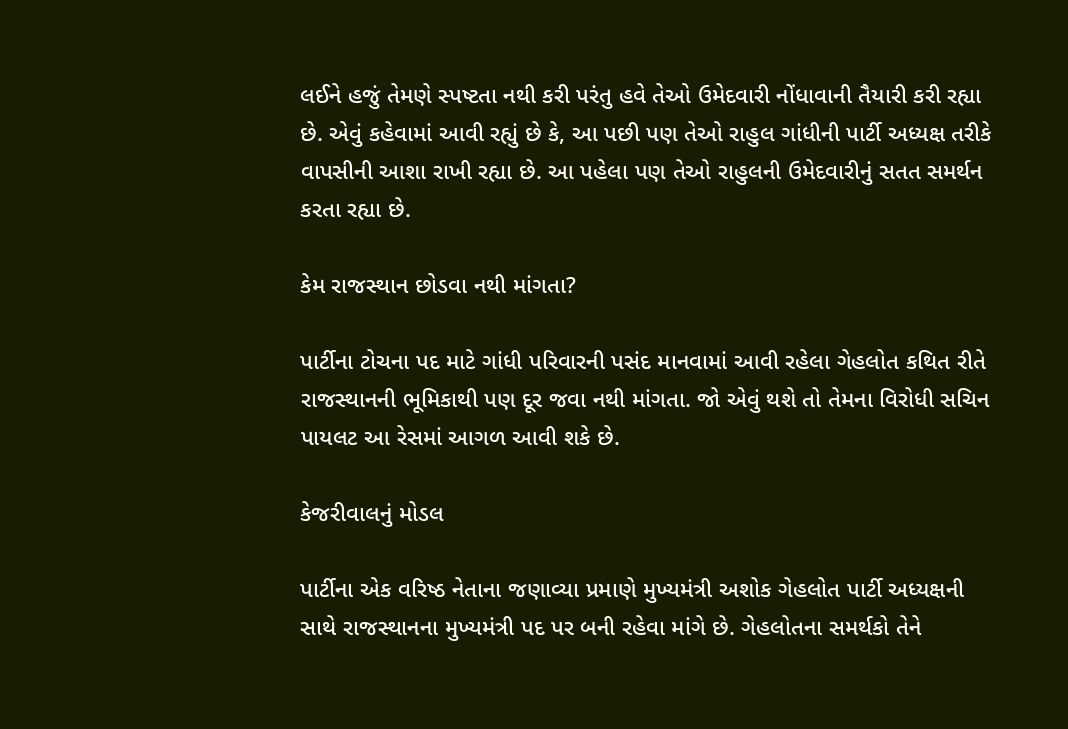લઈને હજું તેમણે સ્પષ્ટતા નથી કરી પરંતુ હવે તેઓ ઉમેદવારી નોંધાવાની તૈયારી કરી રહ્યા છે. એવું કહેવામાં આવી રહ્યું છે કે, આ પછી પણ તેઓ રાહુલ ગાંધીની પાર્ટી અધ્યક્ષ તરીકે વાપસીની આશા રાખી રહ્યા છે. આ પહેલા પણ તેઓ રાહુલની ઉમેદવારીનું સતત સમર્થન કરતા રહ્યા છે.

કેમ રાજસ્થાન છોડવા નથી માંગતા?

પાર્ટીના ટોચના પદ માટે ગાંધી પરિવારની પસંદ માનવામાં આવી રહેલા ગેહલોત કથિત રીતે રાજસ્થાનની ભૂમિકાથી પણ દૂર જવા નથી માંગતા. જો એવું થશે તો તેમના વિરોધી સચિન પાયલટ આ રેસમાં આગળ આવી શકે છે.

કેજરીવાલનું મોડલ

પાર્ટીના એક વરિષ્ઠ નેતાના જણાવ્યા પ્રમાણે મુખ્યમંત્રી અશોક ગેહલોત પાર્ટી અધ્યક્ષની સાથે રાજસ્થાનના મુખ્યમંત્રી પદ પર બની રહેવા માંગે છે. ગેહલોતના સમર્થકો તેને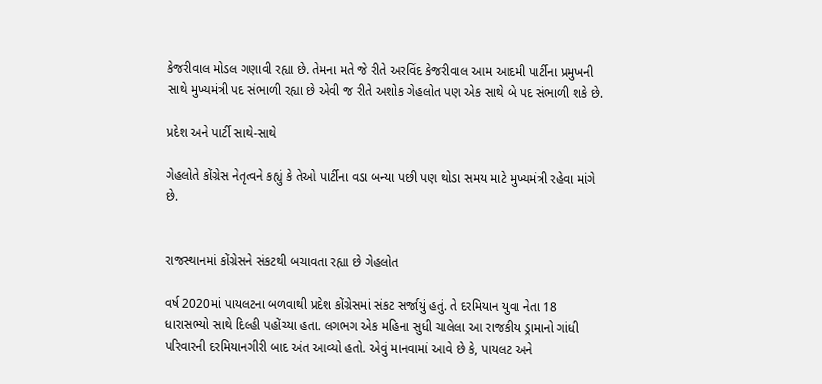કેજરીવાલ મોડલ ગણાવી રહ્યા છે. તેમના મતે જે રીતે અરવિંદ કેજરીવાલ આમ આદમી પાર્ટીના પ્રમુખની સાથે મુખ્યમંત્રી પદ સંભાળી રહ્યા છે એવી જ રીતે અશોક ગેહલોત પણ એક સાથે બે પદ સંભાળી શકે છે.

પ્રદેશ અને પાર્ટી સાથે-સાથે

ગેહલોતે કોંગ્રેસ નેતૃત્વને કહ્યું કે તેઓ પાર્ટીના વડા બન્યા પછી પણ થોડા સમય માટે મુખ્યમંત્રી રહેવા માંગે છે.


રાજસ્થાનમાં કોંગ્રેસને સંકટથી બચાવતા રહ્યા છે ગેહલોત

વર્ષ 2020માં પાયલટના બળવાથી પ્રદેશ કોંગ્રેસમાં સંકટ સર્જાયું હતું. તે દરમિયાન યુવા નેતા 18 ધારાસભ્યો સાથે દિલ્હી પહોંચ્યા હતા. લગભગ એક મહિના સુધી ચાલેલા આ રાજકીય ડ્રામાનો ગાંધી પરિવારની દરમિયાનગીરી બાદ અંત આવ્યો હતો. એવું માનવામાં આવે છે કે, પાયલટ અને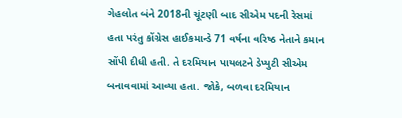ગેહલોત બંને 2018ની ચૂંટણી બાદ સીએમ પદની રેસમાં હતા પરંતુ કોંગ્રેસ હાઈકમાન્ડે 71 વર્ષના વરિષ્ઠ નેતાને કમાન સોંપી દીધી હતી. તે દરમિયાન પાયલટને ડેપ્યુટી સીએમ બનાવવામાં આવ્યા હતા. જોકે, બળવા દરમિયાન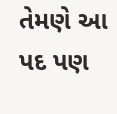તેમણે આ પદ પણ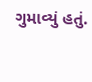ગુમાવ્યું હતું.